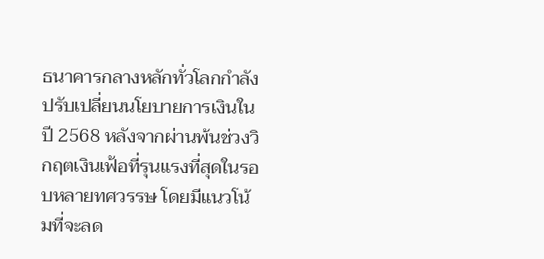ธนาคารกลางหลักทั่วโลกกำลังปรับเปลี่ยนนโยบายการเงินในปี 2568 หลังจากผ่านพ้นช่วงวิกฤตเงินเฟ้อที่รุนแรงที่สุดในรอบหลายทศวรรษ โดยมีแนวโน้มที่จะลด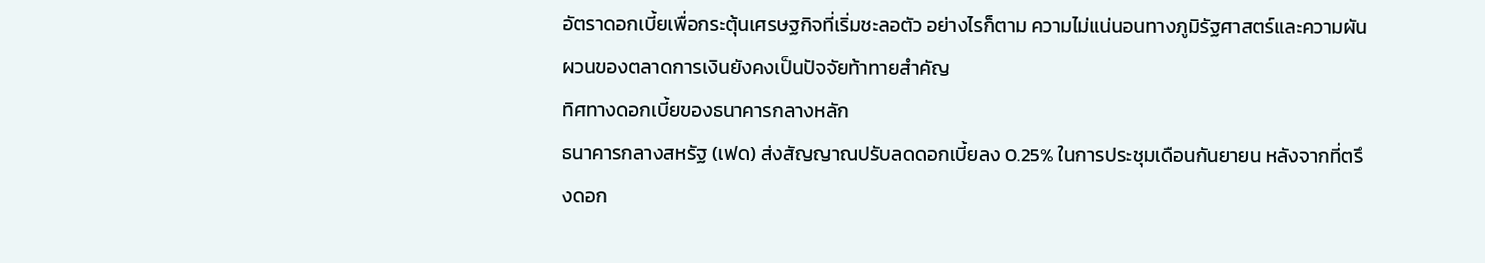อัตราดอกเบี้ยเพื่อกระตุ้นเศรษฐกิจที่เริ่มชะลอตัว อย่างไรก็ตาม ความไม่แน่นอนทางภูมิรัฐศาสตร์และความผันผวนของตลาดการเงินยังคงเป็นปัจจัยท้าทายสำคัญ
ทิศทางดอกเบี้ยของธนาคารกลางหลัก
ธนาคารกลางสหรัฐ (เฟด) ส่งสัญญาณปรับลดดอกเบี้ยลง 0.25% ในการประชุมเดือนกันยายน หลังจากที่ตรึงดอก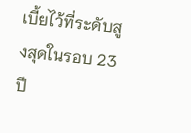เบี้ยไว้ที่ระดับสูงสุดในรอบ 23 ปี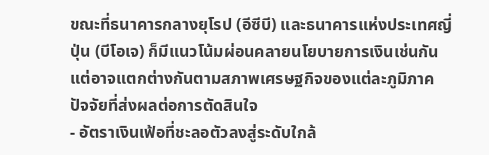ขณะที่ธนาคารกลางยุโรป (อีซีบี) และธนาคารแห่งประเทศญี่ปุ่น (บีโอเจ) ก็มีแนวโน้มผ่อนคลายนโยบายการเงินเช่นกัน แต่อาจแตกต่างกันตามสภาพเศรษฐกิจของแต่ละภูมิภาค
ปัจจัยที่ส่งผลต่อการตัดสินใจ
- อัตราเงินเฟ้อที่ชะลอตัวลงสู่ระดับใกล้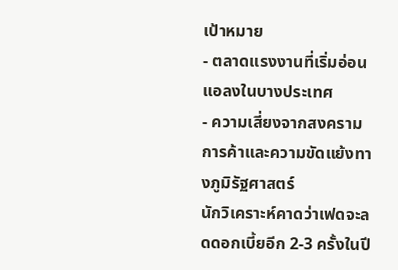เป้าหมาย
- ตลาดแรงงานที่เริ่มอ่อนแอลงในบางประเทศ
- ความเสี่ยงจากสงครามการค้าและความขัดแย้งทางภูมิรัฐศาสตร์
นักวิเคราะห์คาดว่าเฟดจะลดดอกเบี้ยอีก 2-3 ครั้งในปี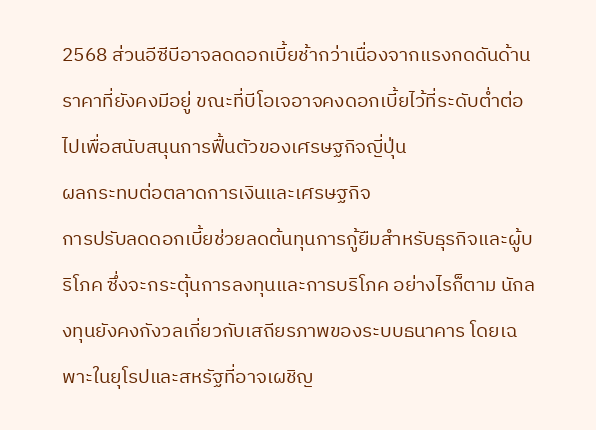2568 ส่วนอีซีบีอาจลดดอกเบี้ยช้ากว่าเนื่องจากแรงกดดันด้านราคาที่ยังคงมีอยู่ ขณะที่บีโอเจอาจคงดอกเบี้ยไว้ที่ระดับต่ำต่อไปเพื่อสนับสนุนการฟื้นตัวของเศรษฐกิจญี่ปุ่น
ผลกระทบต่อตลาดการเงินและเศรษฐกิจ
การปรับลดดอกเบี้ยช่วยลดต้นทุนการกู้ยืมสำหรับธุรกิจและผู้บริโภค ซึ่งจะกระตุ้นการลงทุนและการบริโภค อย่างไรก็ตาม นักลงทุนยังคงกังวลเกี่ยวกับเสถียรภาพของระบบธนาคาร โดยเฉพาะในยุโรปและสหรัฐที่อาจเผชิญ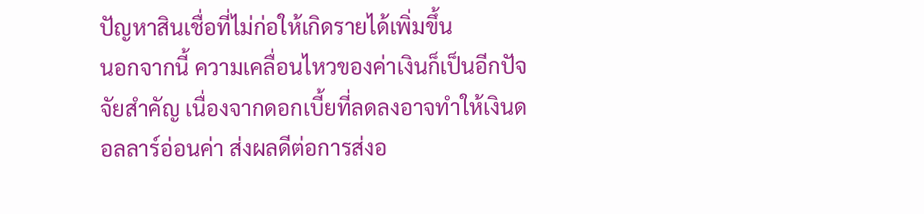ปัญหาสินเชื่อที่ไม่ก่อให้เกิดรายได้เพิ่มขึ้น
นอกจากนี้ ความเคลื่อนไหวของค่าเงินก็เป็นอีกปัจจัยสำคัญ เนื่องจากดอกเบี้ยที่ลดลงอาจทำให้เงินดอลลาร์อ่อนค่า ส่งผลดีต่อการส่งอ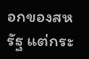อกของสหรัฐ แต่กระ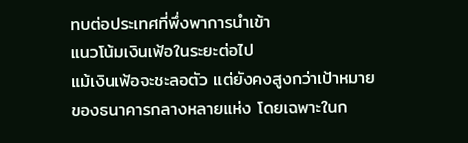ทบต่อประเทศที่พึ่งพาการนำเข้า
แนวโน้มเงินเฟ้อในระยะต่อไป
แม้เงินเฟ้อจะชะลอตัว แต่ยังคงสูงกว่าเป้าหมายของธนาคารกลางหลายแห่ง โดยเฉพาะในก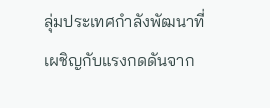ลุ่มประเทศกำลังพัฒนาที่เผชิญกับแรงกดดันจาก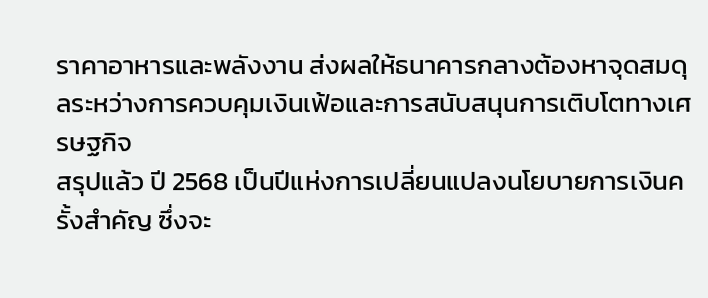ราคาอาหารและพลังงาน ส่งผลให้ธนาคารกลางต้องหาจุดสมดุลระหว่างการควบคุมเงินเฟ้อและการสนับสนุนการเติบโตทางเศรษฐกิจ
สรุปแล้ว ปี 2568 เป็นปีแห่งการเปลี่ยนแปลงนโยบายการเงินครั้งสำคัญ ซึ่งจะ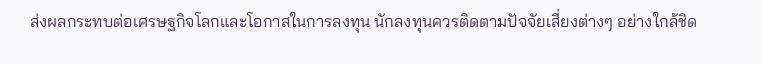ส่งผลกระทบต่อเศรษฐกิจโลกและโอกาสในการลงทุน นักลงทุนควรติดตามปัจจัยเสี่ยงต่างๆ อย่างใกล้ชิด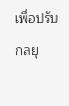เพื่อปรับกลยุ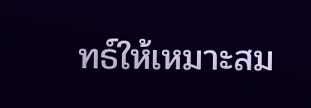ทธ์ให้เหมาะสม